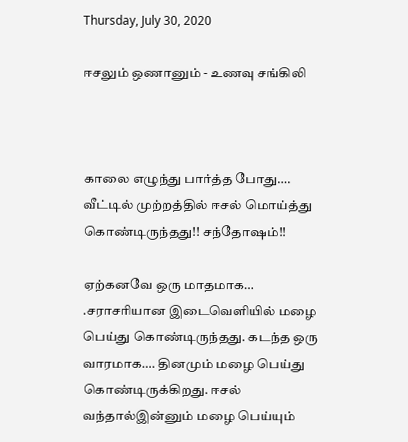Thursday, July 30, 2020

ஈசலும் ஒணானும் - உணவு சங்கிலி



காலை எழுந்து பார்த்த போது…. வீட்டில் முற்றத்தில் ஈசல் மொய்த்து கொண்டிருந்தது!! சந்தோஷம்!!

ஏற்கனவே ஒரு மாதமாக… .சராசரியான இடைவெளியில் மழை பெய்து கொண்டிருந்தது. கடந்த ஒரு வாரமாக…. தினமும் மழை பெய்து கொண்டிருக்கிறது. ஈசல் வந்தால்இன்னும் மழை பெய்யும்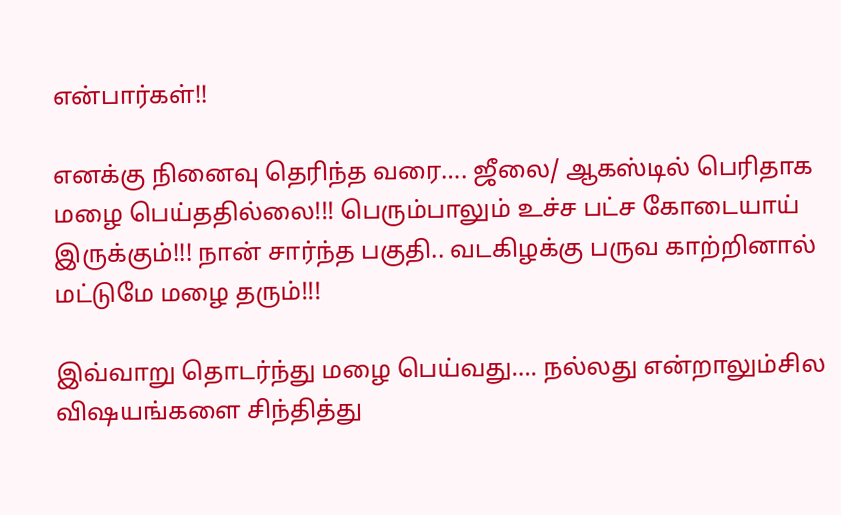என்பார்கள்!!

எனக்கு நினைவு தெரிந்த வரை…. ஜீலை/ ஆகஸ்டில் பெரிதாக மழை பெய்ததில்லை!!! பெரும்பாலும் உச்ச பட்ச கோடையாய் இருக்கும்!!! நான் சார்ந்த பகுதி.. வடகிழக்கு பருவ காற்றினால் மட்டுமே மழை தரும்!!!

இவ்வாறு தொடர்ந்து மழை பெய்வது…. நல்லது என்றாலும்சில விஷயங்களை சிந்தித்து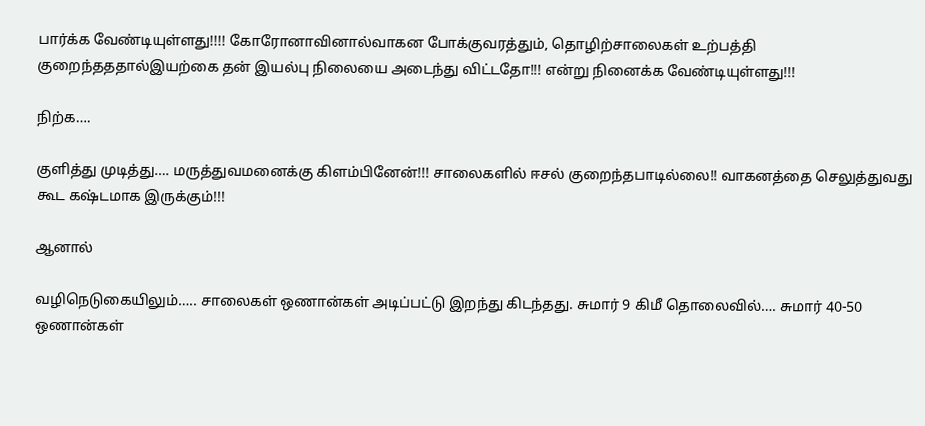பார்க்க வேண்டியுள்ளது!!!! கோரோனாவினால்வாகன போக்குவரத்தும், தொழிற்சாலைகள் உற்பத்தி குறைந்தததால்இயற்கை தன் இயல்பு நிலையை அடைந்து விட்டதோ!!! என்று நினைக்க வேண்டியுள்ளது!!!

நிற்க….

குளித்து முடித்து…. மருத்துவமனைக்கு கிளம்பினேன்!!! சாலைகளில் ஈசல் குறைந்தபாடில்லை!! வாகனத்தை செலுத்துவது கூட கஷ்டமாக இருக்கும்!!!

ஆனால்

வழிநெடுகையிலும்….. சாலைகள் ஒணான்கள் அடிப்பட்டு இறந்து கிடந்தது. சுமார் 9 கிமீ தொலைவில்…. சுமார் 40-50 ஒணான்கள்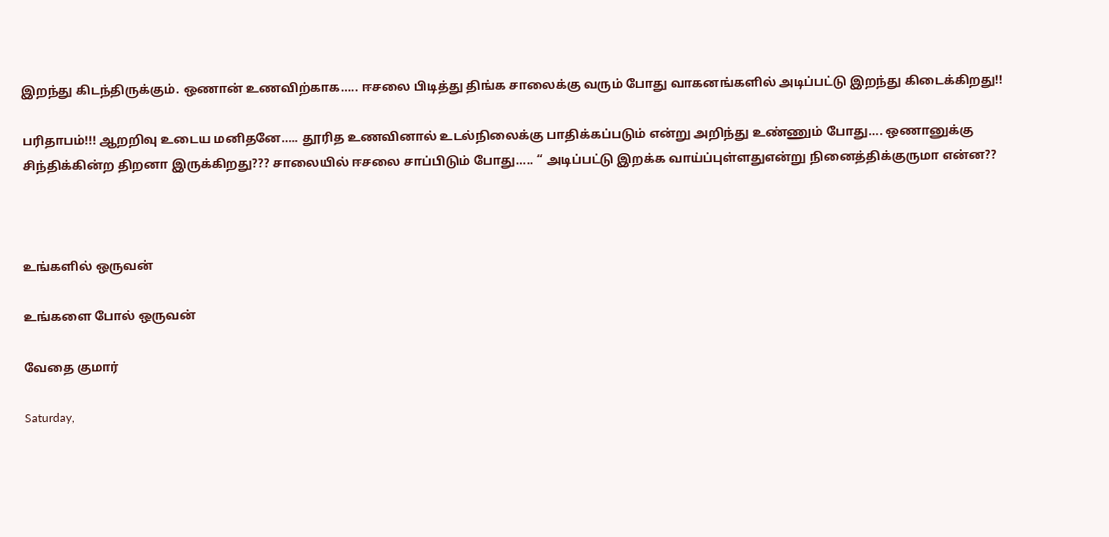இறந்து கிடந்திருக்கும். ஒணான் உணவிற்காக….. ஈசலை பிடித்து திங்க சாலைக்கு வரும் போது வாகனங்களில் அடிப்பட்டு இறந்து கிடைக்கிறது!!

பரிதாபம்!!! ஆறறிவு உடைய மனிதனே….. தூரித உணவினால் உடல்நிலைக்கு பாதிக்கப்படும் என்று அறிந்து உண்ணும் போது…. ஒணானுக்கு சிந்திக்கின்ற திறனா இருக்கிறது??? சாலையில் ஈசலை சாப்பிடும் போது….. “ அடிப்பட்டு இறக்க வாய்ப்புள்ளதுஎன்று நினைத்திக்குருமா என்ன??



உங்களில் ஒருவன்

உங்களை போல் ஒருவன்

வேதை குமார்

Saturday,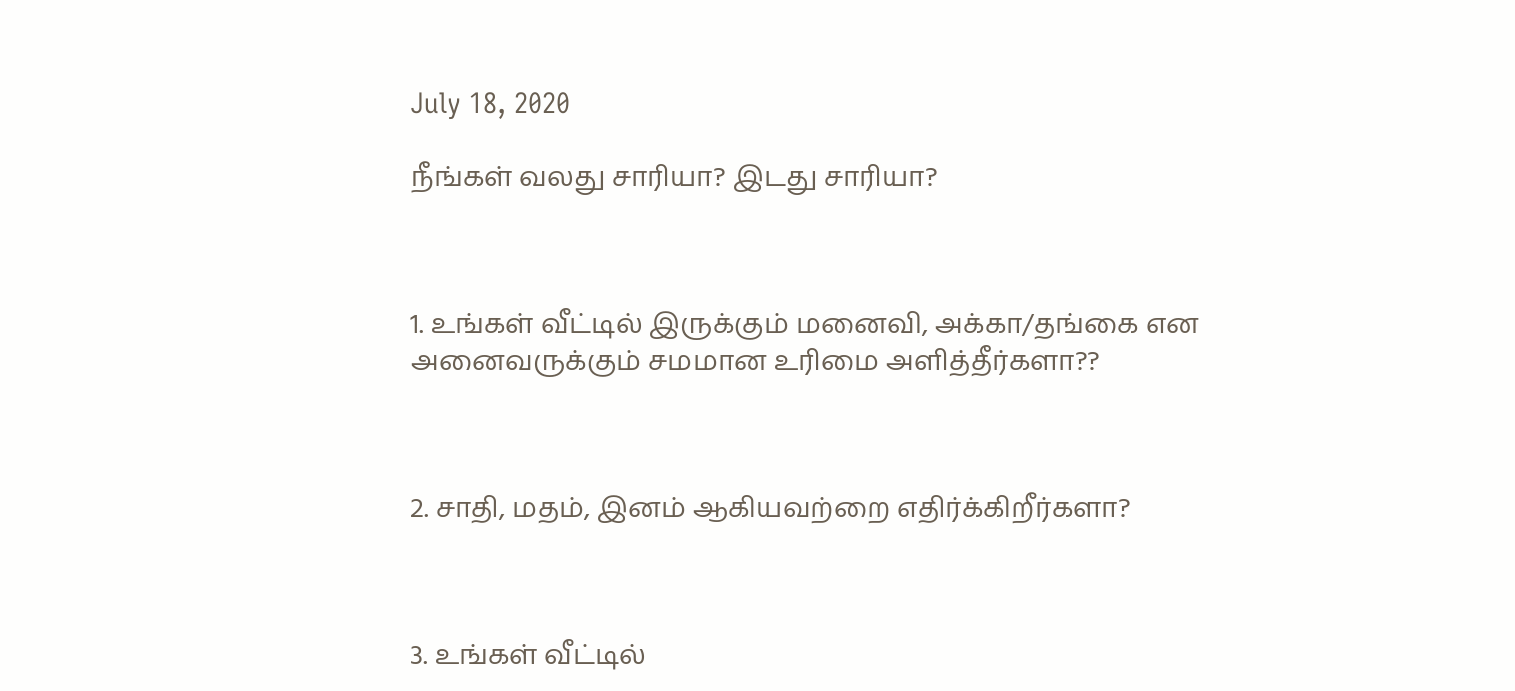July 18, 2020

நீங்கள் வலது சாரியா? இடது சாரியா?



1. உங்கள் வீட்டில் இருக்கும் மனைவி, அக்கா/தங்கை என அனைவருக்கும் சமமான உரிமை அளித்தீர்களா??



2. சாதி, மதம், இனம் ஆகியவற்றை எதிர்க்கிறீர்களா?



3. உங்கள் வீட்டில்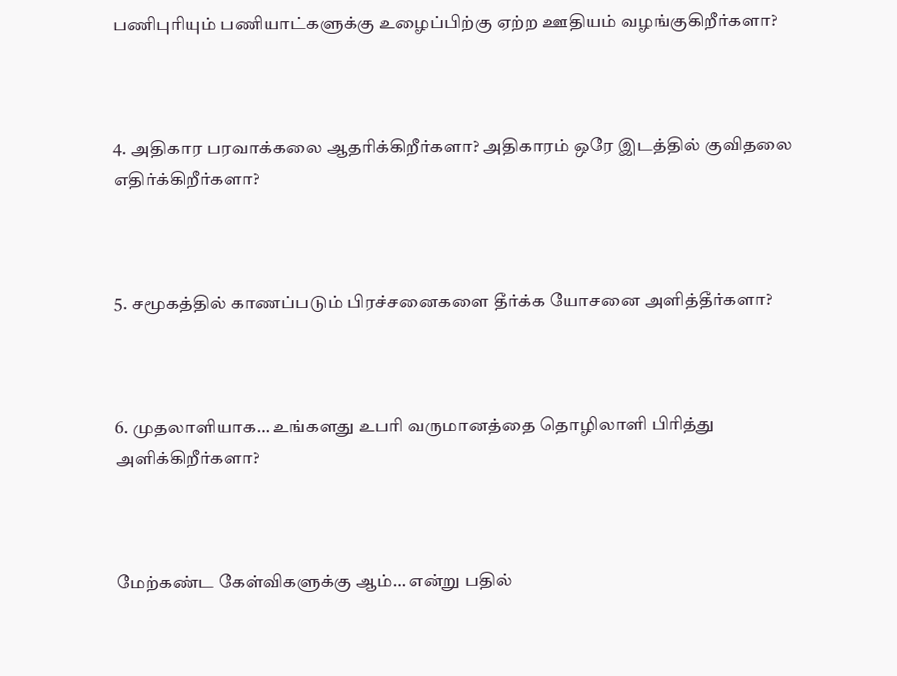பணிபுரியும் பணியாட்களுக்கு உழைப்பிற்கு ஏற்ற ஊதியம் வழங்குகிறீர்களா?



4. அதிகார பரவாக்கலை ஆதரிக்கிறீர்களா? அதிகாரம் ஒரே இடத்தில் குவிதலை எதிர்க்கிறீர்களா?



5. சமூகத்தில் காணப்படும் பிரச்சனைகளை தீர்க்க யோசனை அளித்தீர்களா?



6. முதலாளியாக… உங்களது உபரி வருமானத்தை தொழிலாளி பிரித்து அளிக்கிறீர்களா?



மேற்கண்ட கேள்விகளுக்கு ஆம்… என்று பதில்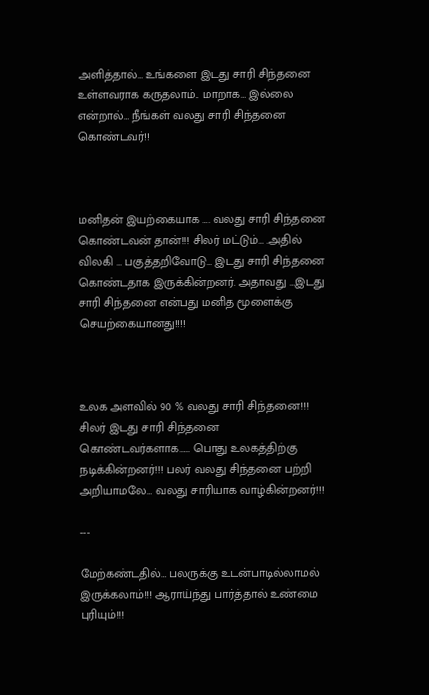அளித்தால்… உங்களை இடது சாரி சிந்தனை உள்ளவராக கருதலாம்.. மாறாக… இல்லை என்றால்… நீங்கள் வலது சாரி சிந்தனை கொண்டவர்!!



மனிதன் இயற்கையாக …. வலது சாரி சிந்தனை கொண்டவன் தான்!!! சிலர் மட்டும்… .அதில் விலகி … பகுத்தறிவோடு… இடது சாரி சிந்தனை கொண்டதாக இருக்கின்றனர். அதாவது …இடது சாரி சிந்தனை என்பது மனித மூளைக்கு செயற்கையானது!!!!



உலக அளவில் 90 % வலது சாரி சிந்தனை!!! சிலர் இடது சாரி சிந்தனை கொண்டவர்களாக…… பொது உலகத்திற்கு நடிக்கின்றனர்!!! பலர் வலது சிந்தனை பற்றி அறியாமலே… வலது சாரியாக வாழ்கின்றனர்!!!

---

மேற்கண்டதில்… பலருக்கு உடன்பாடில்லாமல் இருக்கலாம்!!! ஆராய்ந்து பார்த்தால் உண்மை புரியும்!!!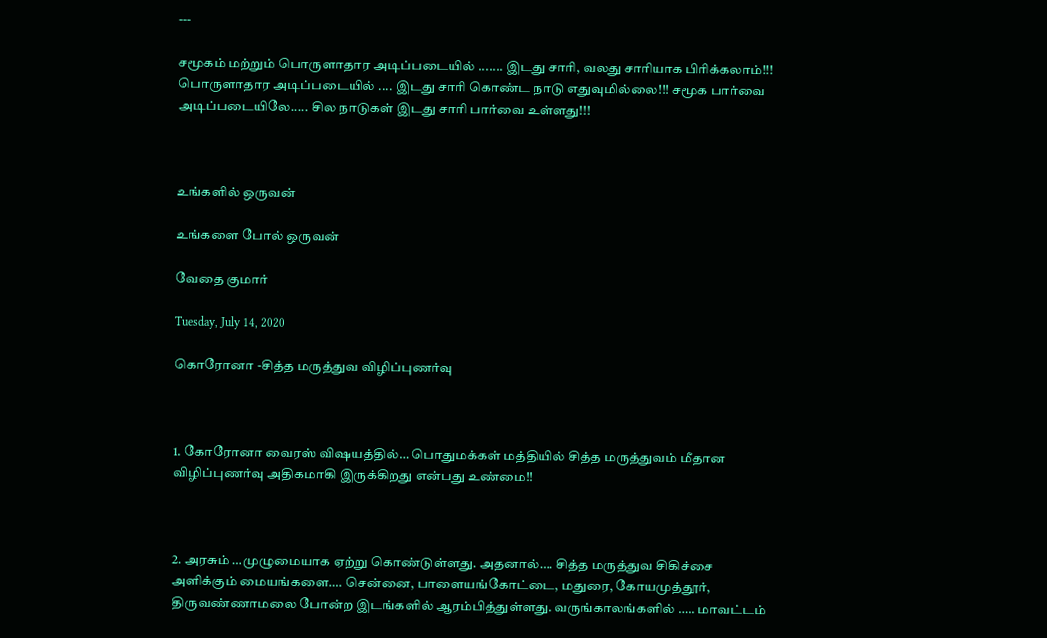---

சமூகம் மற்றும் பொருளாதார அடிப்படையில் ....... இடது சாரி, வலது சாரியாக பிரிக்கலாம்!!! பொருளாதார அடிப்படையில் .... இடது சாரி கொண்ட நாடு எதுவுமில்லை!!! சமூக பார்வை அடிப்படையிலே..... சில நாடுகள் இடது சாரி பார்வை உள்ளது!!!



உங்களில் ஒருவன்

உங்களை போல் ஒருவன்

வேதை குமார்

Tuesday, July 14, 2020

கொரோனா -சித்த மருத்துவ விழிப்புணர்வு



1. கோரோனா வைரஸ் விஷயத்தில்… பொதுமக்கள் மத்தியில் சித்த மருத்துவம் மீதான விழிப்புணர்வு அதிகமாகி இருக்கிறது என்பது உண்மை!!



2. அரசும் …முழுமையாக ஏற்று கொண்டுள்ளது. அதனால்…. சித்த மருத்துவ சிகிச்சை அளிக்கும் மையங்களை…. சென்னை, பாளையங்கோட்டை, மதுரை, கோயமுத்தூர், திருவண்ணாமலை போன்ற இடங்களில் ஆரம்பித்துள்ளது. வருங்காலங்களில் ….. மாவட்டம்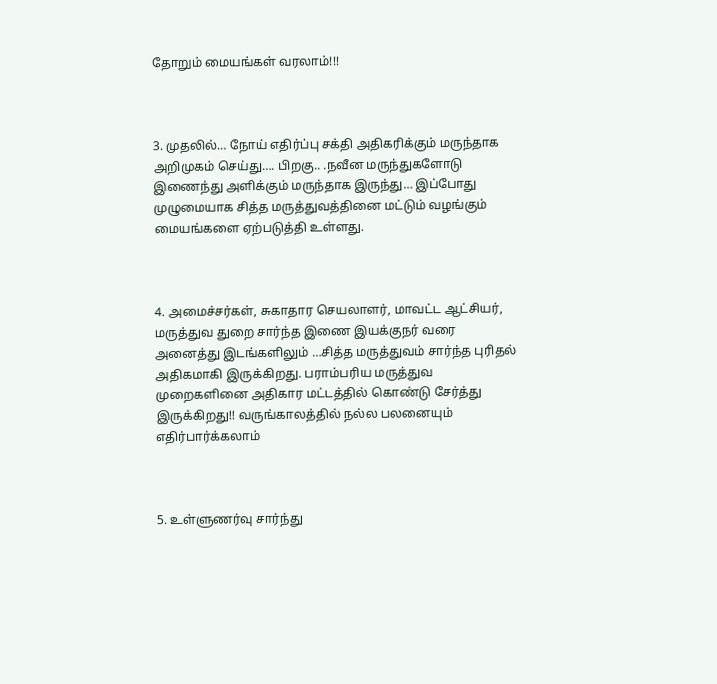தோறும் மையங்கள் வரலாம்!!!



3. முதலில்… நோய் எதிர்ப்பு சக்தி அதிகரிக்கும் மருந்தாக அறிமுகம் செய்து…. பிறகு.. .நவீன மருந்துகளோடு இணைந்து அளிக்கும் மருந்தாக இருந்து… இப்போது முழுமையாக சித்த மருத்துவத்தினை மட்டும் வழங்கும் மையங்களை ஏற்படுத்தி உள்ளது.



4. அமைச்சர்கள், சுகாதார செயலாளர், மாவட்ட ஆட்சியர், மருத்துவ துறை சார்ந்த இணை இயக்குநர் வரை அனைத்து இடங்களிலும் …சித்த மருத்துவம் சார்ந்த புரிதல் அதிகமாகி இருக்கிறது. பராம்பரிய மருத்துவ முறைகளினை அதிகார மட்டத்தில் கொண்டு சேர்த்து இருக்கிறது!! வருங்காலத்தில் நல்ல பலனையும் எதிர்பார்க்கலாம்



5. உள்ளுணர்வு சார்ந்து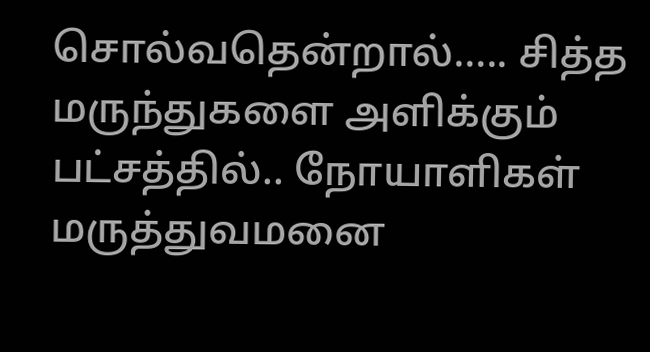சொல்வதென்றால்….. சித்த மருந்துகளை அளிக்கும் பட்சத்தில்.. நோயாளிகள் மருத்துவமனை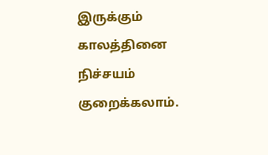இருக்கும் காலத்தினை நிச்சயம் குறைக்கலாம்.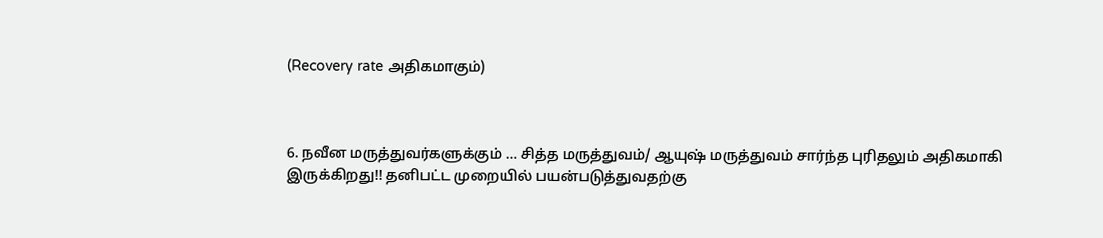(Recovery rate அதிகமாகும்)



6. நவீன மருத்துவர்களுக்கும் … சித்த மருத்துவம்/ ஆயுஷ் மருத்துவம் சார்ந்த புரிதலும் அதிகமாகி இருக்கிறது!! தனிபட்ட முறையில் பயன்படுத்துவதற்கு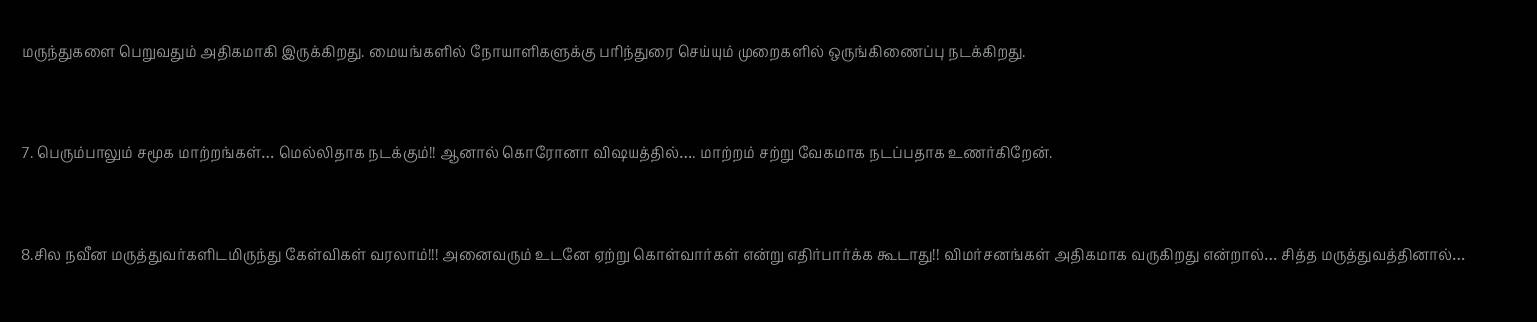மருந்துகளை பெறுவதும் அதிகமாகி இருக்கிறது. மையங்களில் நோயாளிகளுக்கு பரிந்துரை செய்யும் முறைகளில் ஒருங்கிணைப்பு நடக்கிறது.



7. பெரும்பாலும் சமூக மாற்றங்கள்… மெல்லிதாக நடக்கும்!! ஆனால் கொரோனா விஷயத்தில்…. மாற்றம் சற்று வேகமாக நடப்பதாக உணர்கிறேன்.



8.சில நவீன மருத்துவர்களிடமிருந்து கேள்விகள் வரலாம்!!! அனைவரும் உடனே ஏற்று கொள்வார்கள் என்று எதிர்பார்க்க கூடாது!! விமர்சனங்கள் அதிகமாக வருகிறது என்றால்… சித்த மருத்துவத்தினால்…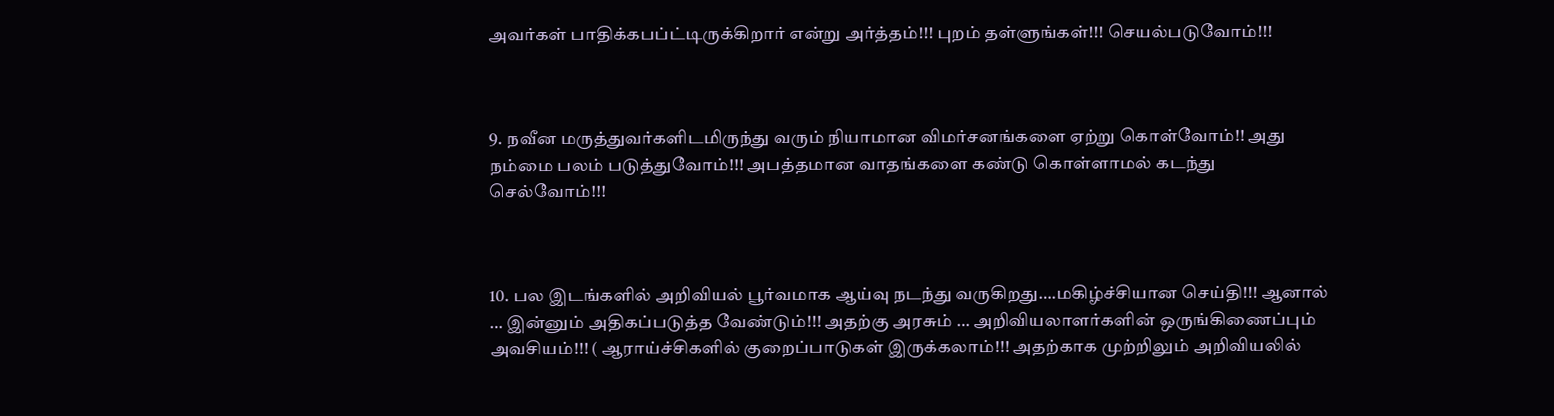அவர்கள் பாதிக்கபப்ட்டிருக்கிறார் என்று அர்த்தம்!!! புறம் தள்ளுங்கள்!!! செயல்படுவோம்!!!



9. நவீன மருத்துவர்களிடமிருந்து வரும் நியாமான விமர்சனங்களை ஏற்று கொள்வோம்!! அது நம்மை பலம் படுத்துவோம்!!! அபத்தமான வாதங்களை கண்டு கொள்ளாமல் கடந்து செல்வோம்!!!



10. பல இடங்களில் அறிவியல் பூர்வமாக ஆய்வு நடந்து வருகிறது….மகிழ்ச்சியான செய்தி!!! ஆனால் … இன்னும் அதிகப்படுத்த வேண்டும்!!! அதற்கு அரசும் … அறிவியலாளர்களின் ஒருங்கிணைப்பும் அவசியம்!!! ( ஆராய்ச்சிகளில் குறைப்பாடுகள் இருக்கலாம்!!! அதற்காக முற்றிலும் அறிவியலில்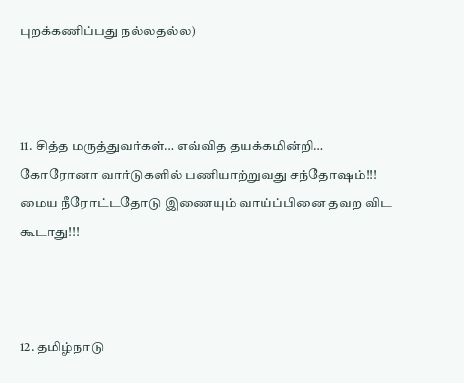புறக்கணிப்பது நல்லதல்ல)



11. சித்த மருத்துவர்கள்… எவ்வித தயக்கமின்றி… கோரோனா வார்டுகளில் பணியாற்றுவது சந்தோஷம்!!! மைய நீரோட்டதோடு இணையும் வாய்ப்பினை தவற விட கூடாது!!!



12. தமிழ்நாடு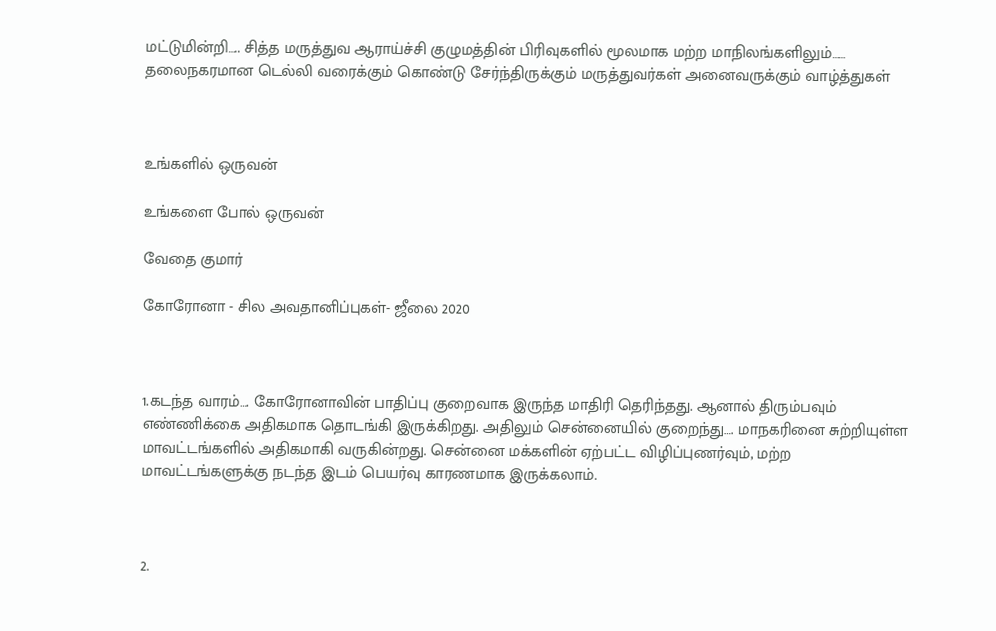மட்டுமின்றி….. சித்த மருத்துவ ஆராய்ச்சி குழுமத்தின் பிரிவுகளில் மூலமாக மற்ற மாநிலங்களிலும்…… தலைநகரமான டெல்லி வரைக்கும் கொண்டு சேர்ந்திருக்கும் மருத்துவர்கள் அனைவருக்கும் வாழ்த்துகள்



உங்களில் ஒருவன்

உங்களை போல் ஒருவன்

வேதை குமார்

கோரோனா - சில அவதானிப்புகள்- ஜீலை 2020



1.கடந்த வாரம்…. கோரோனாவின் பாதிப்பு குறைவாக இருந்த மாதிரி தெரிந்தது. ஆனால் திரும்பவும் எண்ணிக்கை அதிகமாக தொடங்கி இருக்கிறது. அதிலும் சென்னையில் குறைந்து…. மாநகரினை சுற்றியுள்ள மாவட்டங்களில் அதிகமாகி வருகின்றது. சென்னை மக்களின் ஏற்பட்ட விழிப்புணர்வும், மற்ற மாவட்டங்களுக்கு நடந்த இடம் பெயர்வு காரணமாக இருக்கலாம்.



2.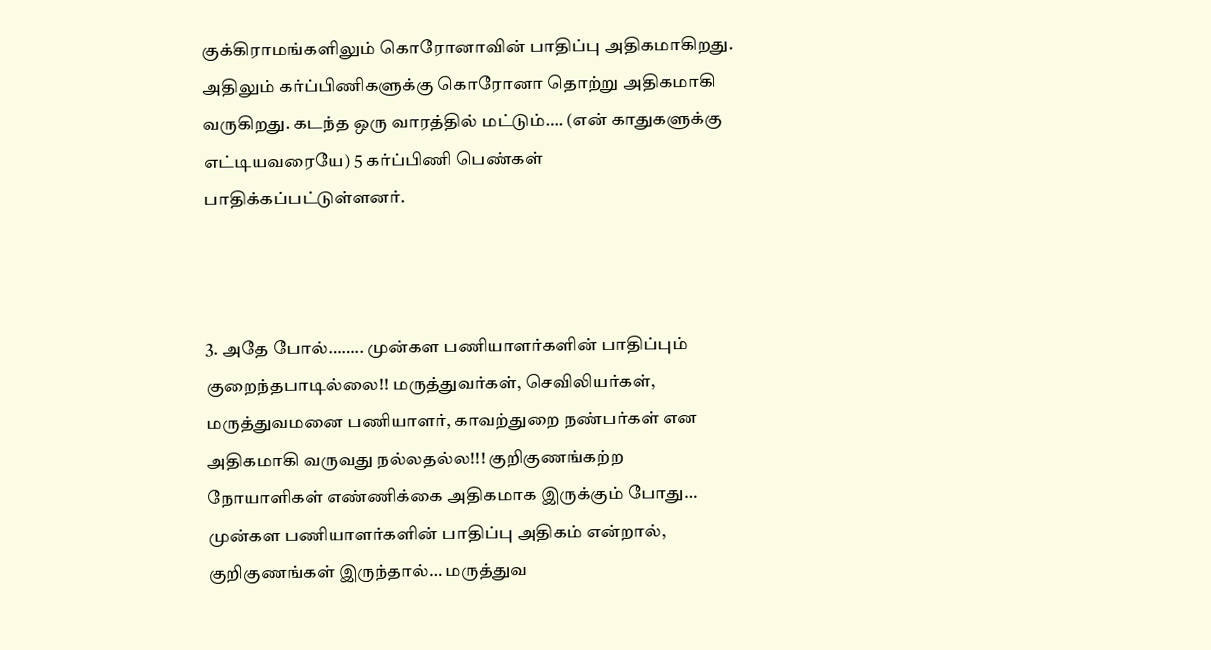குக்கிராமங்களிலும் கொரோனாவின் பாதிப்பு அதிகமாகிறது. அதிலும் கர்ப்பிணிகளுக்கு கொரோனா தொற்று அதிகமாகி வருகிறது. கடந்த ஒரு வாரத்தில் மட்டும்…. (என் காதுகளுக்கு எட்டியவரையே) 5 கர்ப்பிணி பெண்கள் பாதிக்கப்பட்டுள்ளனர்.



3. அதே போல்…….. முன்கள பணியாளர்களின் பாதிப்பும் குறைந்தபாடில்லை!! மருத்துவர்கள், செவிலியர்கள், மருத்துவமனை பணியாளர், காவற்துறை நண்பர்கள் என அதிகமாகி வருவது நல்லதல்ல!!! குறிகுணங்கற்ற நோயாளிகள் எண்ணிக்கை அதிகமாக இருக்கும் போது… முன்கள பணியாளர்களின் பாதிப்பு அதிகம் என்றால், குறிகுணங்கள் இருந்தால்… மருத்துவ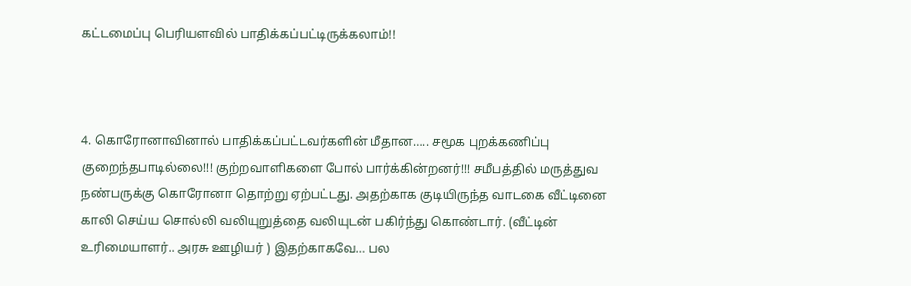கட்டமைப்பு பெரியளவில் பாதிக்கப்பட்டிருக்கலாம்!!



4. கொரோனாவினால் பாதிக்கப்பட்டவர்களின் மீதான….. சமூக புறக்கணிப்பு குறைந்தபாடில்லை!!! குற்றவாளிகளை போல் பார்க்கின்றனர்!!! சமீபத்தில் மருத்துவ நண்பருக்கு கொரோனா தொற்று ஏற்பட்டது. அதற்காக குடியிருந்த வாடகை வீட்டினை காலி செய்ய சொல்லி வலியுறுத்தை வலியுடன் பகிர்ந்து கொண்டார். (வீட்டின் உரிமையாளர்.. அரசு ஊழியர் ) இதற்காகவே… பல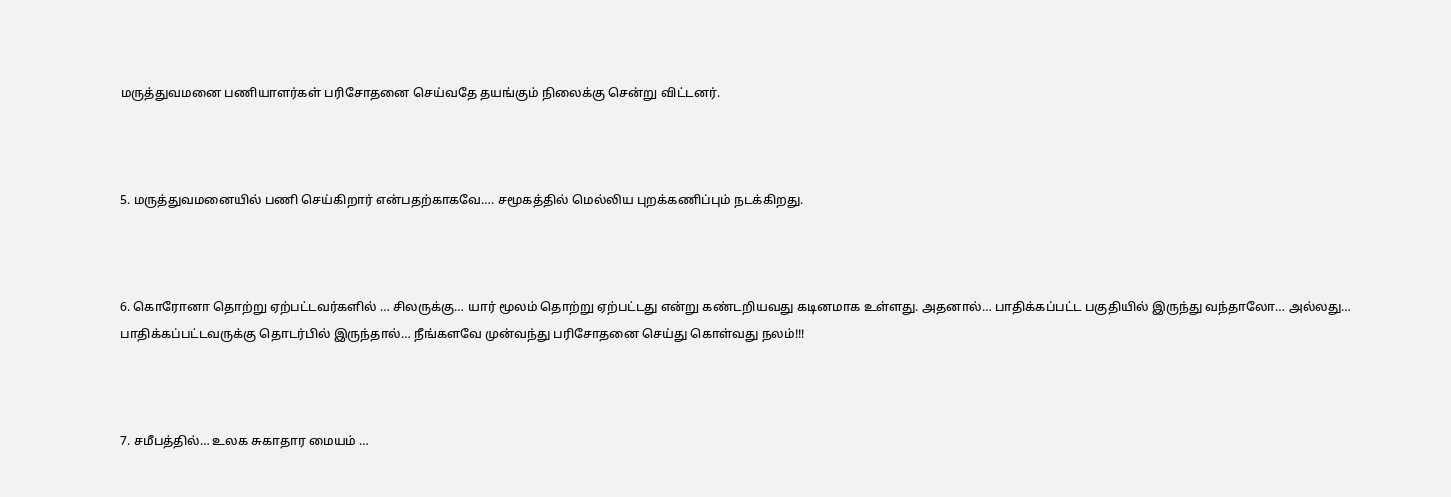மருத்துவமனை பணியாளர்கள் பரிசோதனை செய்வதே தயங்கும் நிலைக்கு சென்று விட்டனர்.



5. மருத்துவமனையில் பணி செய்கிறார் என்பதற்காகவே…. சமூகத்தில் மெல்லிய புறக்கணிப்பும் நடக்கிறது.



6. கொரோனா தொற்று ஏற்பட்டவர்களில் … சிலருக்கு… யார் மூலம் தொற்று ஏற்பட்டது என்று கண்டறியவது கடினமாக உள்ளது. அதனால்… பாதிக்கப்பட்ட பகுதியில் இருந்து வந்தாலோ… அல்லது… பாதிக்கப்பட்டவருக்கு தொடர்பில் இருந்தால்… நீங்களவே முன்வந்து பரிசோதனை செய்து கொள்வது நலம்!!!



7. சமீபத்தில்… உலக சுகாதார மையம் …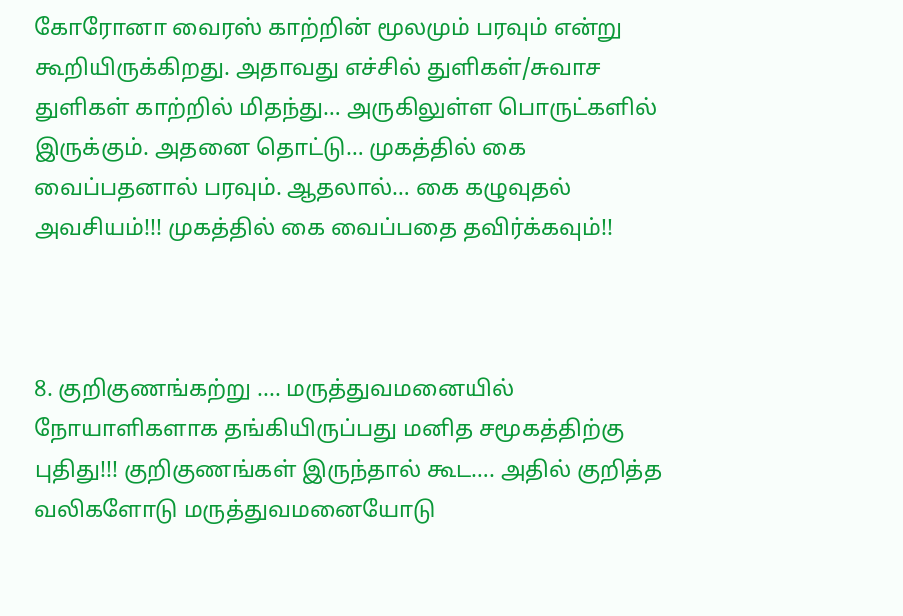கோரோனா வைரஸ் காற்றின் மூலமும் பரவும் என்று கூறியிருக்கிறது. அதாவது எச்சில் துளிகள்/சுவாச துளிகள் காற்றில் மிதந்து… அருகிலுள்ள பொருட்களில் இருக்கும். அதனை தொட்டு… முகத்தில் கை வைப்பதனால் பரவும். ஆதலால்… கை கழுவுதல் அவசியம்!!! முகத்தில் கை வைப்பதை தவிர்க்கவும்!!



8. குறிகுணங்கற்று .... மருத்துவமனையில் நோயாளிகளாக தங்கியிருப்பது மனித சமூகத்திற்கு புதிது!!! குறிகுணங்கள் இருந்தால் கூட…. அதில் குறித்த வலிகளோடு மருத்துவமனையோடு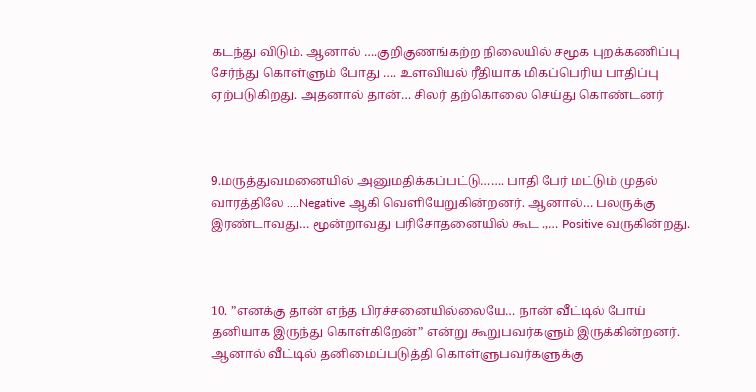கடந்து விடும். ஆனால் ….குறிகுணங்கற்ற நிலையில் சமூக புறக்கணிப்பு சேர்ந்து கொள்ளும் போது …. உளவியல் ரீதியாக மிகப்பெரிய பாதிப்பு ஏற்படுகிறது. அதனால் தான்… சிலர் தற்கொலை செய்து கொண்டனர்



9.மருத்துவமனையில் அனுமதிக்கப்பட்டு……. பாதி பேர் மட்டும் முதல் வாரத்திலே ….Negative ஆகி வெளியேறுகின்றனர். ஆனால்… பலருக்கு இரண்டாவது… மூன்றாவது பரிசோதனையில் கூட .,… Positive வருகின்றது.



10. ”எனக்கு தான் எந்த பிரச்சனையில்லையே… நான் வீட்டில் போய் தனியாக இருந்து கொள்கிறேன்” என்று கூறுபவர்களும் இருக்கின்றனர். ஆனால் வீட்டில் தனிமைப்படுத்தி கொள்ளுபவர்களுக்கு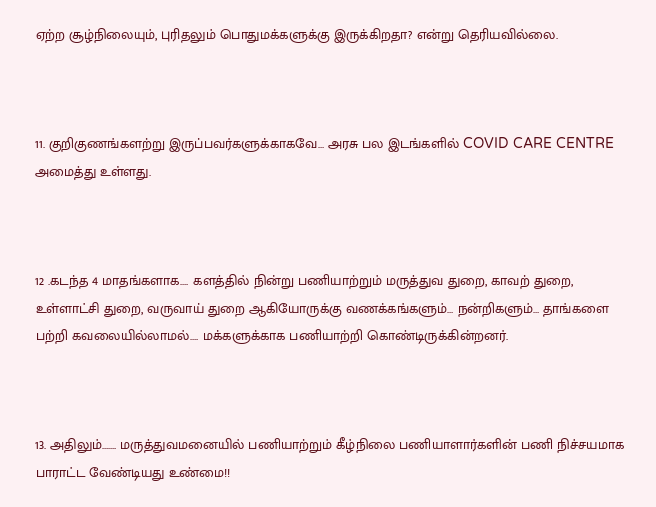ஏற்ற சூழ்நிலையும், புரிதலும் பொதுமக்களுக்கு இருக்கிறதா? என்று தெரியவில்லை.



11. குறிகுணங்களற்று இருப்பவர்களுக்காகவே… அரசு பல இடங்களில் COVID CARE CENTRE அமைத்து உள்ளது.



12 .கடந்த 4 மாதங்களாக…. களத்தில் நின்று பணியாற்றும் மருத்துவ துறை, காவற் துறை, உள்ளாட்சி துறை, வருவாய் துறை ஆகியோருக்கு வணக்கங்களும்… நன்றிகளும்… தாங்களை பற்றி கவலையில்லாமல்…. மக்களுக்காக பணியாற்றி கொண்டிருக்கின்றனர்.



13. அதிலும்……. மருத்துவமனையில் பணியாற்றும் கீழ்நிலை பணியாளார்களின் பணி நிச்சயமாக பாராட்ட வேண்டியது உண்மை!!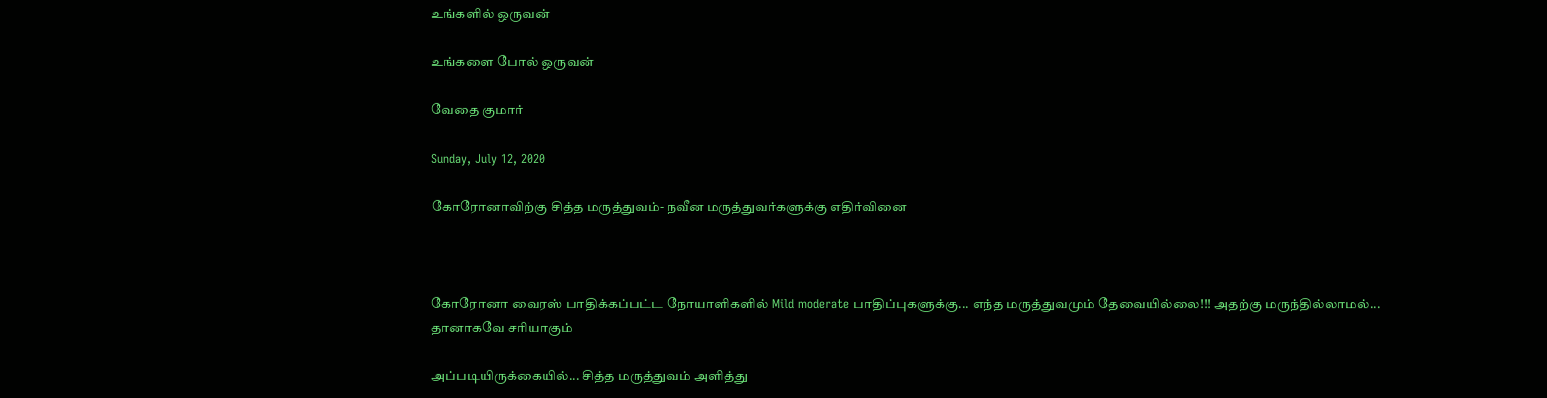உங்களில் ஒருவன்

உங்களை போல் ஒருவன்

வேதை குமார்

Sunday, July 12, 2020

கோரோனாவிற்கு சித்த மருத்துவம்- நவீன மருத்துவர்களுக்கு எதிர்வினை



கோரோனா வைரஸ் பாதிக்கப்பட்ட நோயாளிகளில் Mild moderate பாதிப்புகளுக்கு... எந்த மருத்துவமும் தேவையில்லை!!! அதற்கு மருந்தில்லாமல்... தானாகவே சரியாகும்

அப்படியிருக்கையில்... சித்த மருத்துவம் அளித்து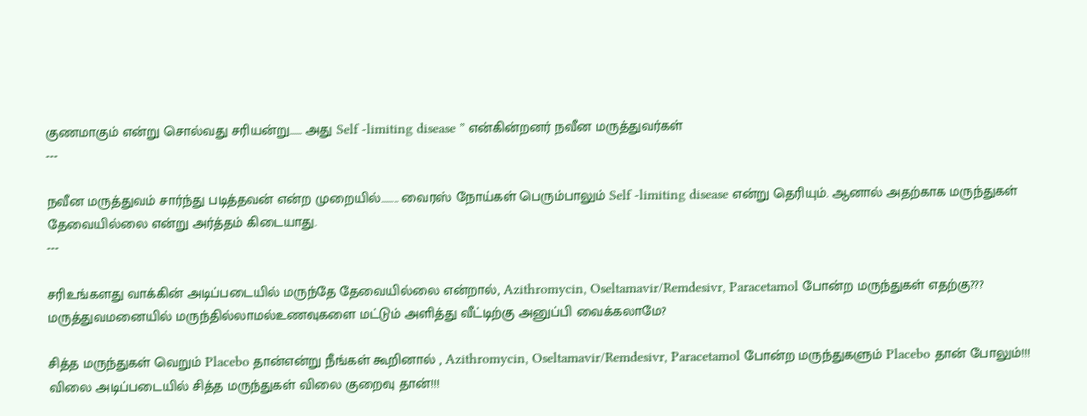குணமாகும் என்று சொல்வது சரியன்று...... அது Self -limiting disease ” என்கின்றனர் நவீன மருத்துவர்கள்
---

நவீன மருத்துவம் சார்ந்து படித்தவன் என்ற முறையில்…….. வைரஸ் நோய்கள் பெரும்பாலும் Self -limiting disease என்று தெரியும். ஆனால் அதற்காக மருந்துகள் தேவையில்லை என்று அர்த்தம் கிடையாது.
---

சரிஉங்களது வாக்கின் அடிப்படையில் மருந்தே தேவையில்லை என்றால், Azithromycin, Oseltamavir/Remdesivr, Paracetamol போன்ற மருந்துகள் எதற்கு??? மருத்துவமனையில் மருந்தில்லாமல்உணவுகளை மட்டும் அளித்து வீட்டிற்கு அனுப்பி வைக்கலாமே?

சித்த மருந்துகள் வெறும் Placebo தான்என்று நீங்கள் கூறினால் , Azithromycin, Oseltamavir/Remdesivr, Paracetamol போன்ற மருந்துகளும் Placebo தான் போலும்!!! விலை அடிப்படையில் சித்த மருந்துகள் விலை குறைவு தான்!!!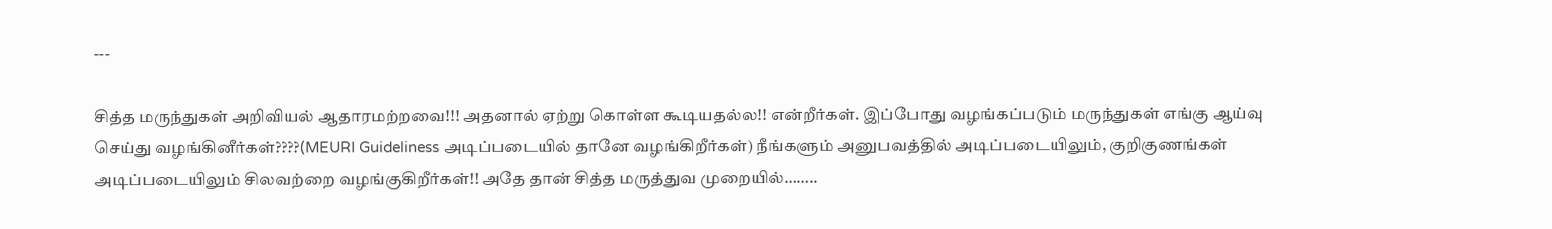---

சித்த மருந்துகள் அறிவியல் ஆதாரமற்றவை!!! அதனால் ஏற்று கொள்ள கூடியதல்ல!! என்றீர்கள். இப்போது வழங்கப்படும் மருந்துகள் எங்கு ஆய்வு செய்து வழங்கினீர்கள்????(MEURI Guideliness அடிப்படையில் தானே வழங்கிறீர்கள்) நீங்களும் அனுபவத்தில் அடிப்படையிலும், குறிகுணங்கள் அடிப்படையிலும் சிலவற்றை வழங்குகிறீர்கள்!! அதே தான் சித்த மருத்துவ முறையில்……..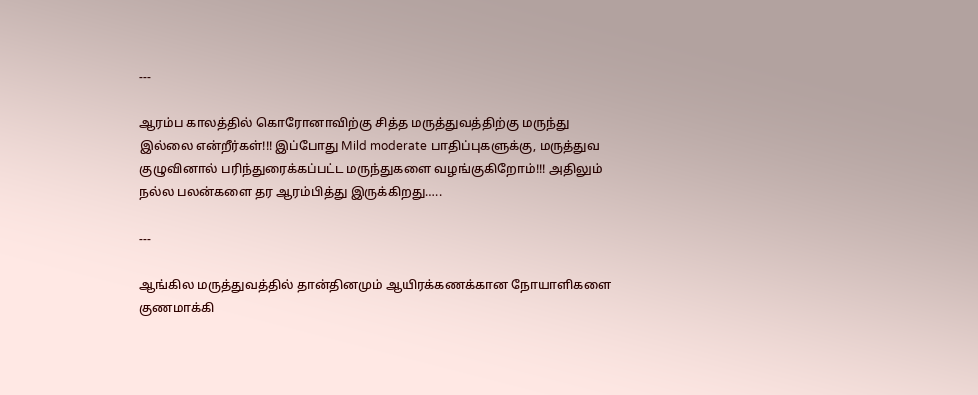---

ஆரம்ப காலத்தில் கொரோனாவிற்கு சித்த மருத்துவத்திற்கு மருந்து இல்லை என்றீர்கள்!!! இப்போது Mild moderate பாதிப்புகளுக்கு, மருத்துவ குழுவினால் பரிந்துரைக்கப்பட்ட மருந்துகளை வழங்குகிறோம்!!! அதிலும் நல்ல பலன்களை தர ஆரம்பித்து இருக்கிறது…..

---

ஆங்கில மருத்துவத்தில் தான்தினமும் ஆயிரக்கணக்கான நோயாளிகளை குணமாக்கி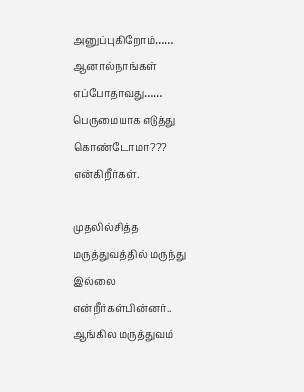அனுப்புகிறோம்…… ஆனால்நாங்கள் எப்போதாவது…… பெருமையாக எடுத்து கொண்டோமா??? என்கிறீர்கள்.

முதலில்சித்த மருத்துவத்தில் மருந்து இல்லை என்றீர்கள்பின்னர்.. ஆங்கில மருத்துவம்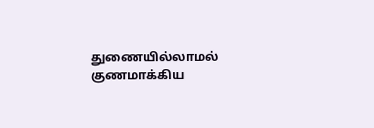துணையில்லாமல் குணமாக்கிய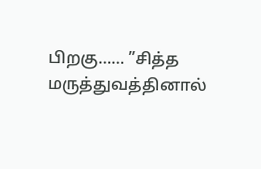பிறகு…… ”சித்த மருத்துவத்தினால்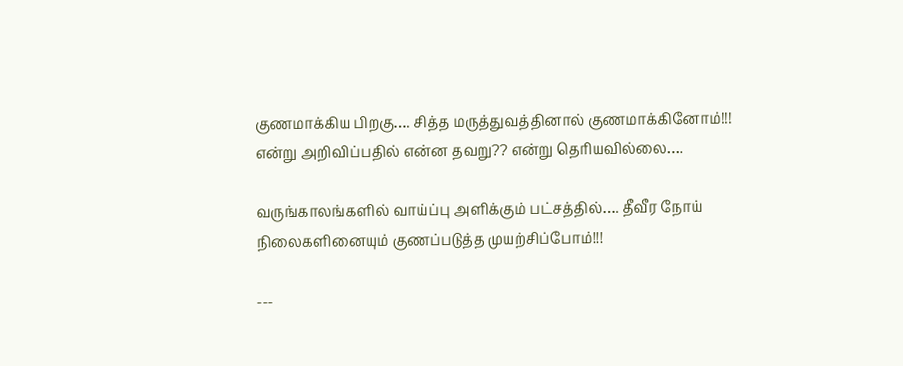குணமாக்கிய பிறகு…. சித்த மருத்துவத்தினால் குணமாக்கினோம்!!! என்று அறிவிப்பதில் என்ன தவறு?? என்று தெரியவில்லை….

வருங்காலங்களில் வாய்ப்பு அளிக்கும் பட்சத்தில்…. தீவீர நோய் நிலைகளினையும் குணப்படுத்த முயற்சிப்போம்!!!

---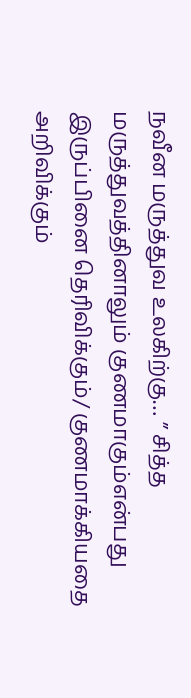நவீன மருத்துவ உலகிற்கு… ” சித்த மருத்துவத்தினாலும் குணமாகும்என்பது இருப்பினை தெரிவிக்கும்/ குணமாக்கியதை அறிவிக்கும்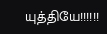யுத்தியே!!!!!!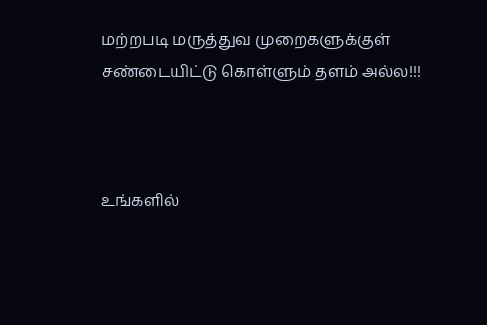மற்றபடி மருத்துவ முறைகளுக்குள் சண்டையிட்டு கொள்ளும் தளம் அல்ல!!!



உங்களில்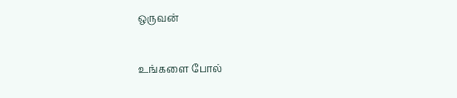ஒருவன்

உங்களை போல்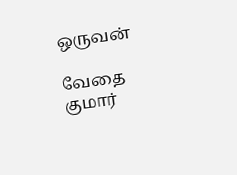ஒருவன்

வேதை குமார்